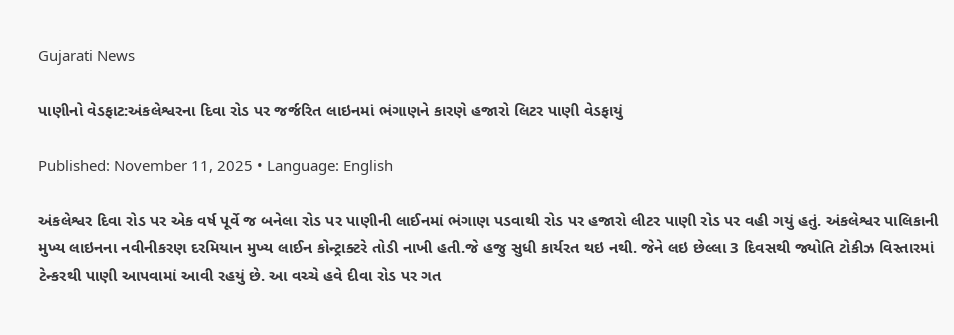Gujarati News

પાણીનો વેડફાટ:અંકલેશ્વરના દિવા રોડ પર જર્જરિત લાઇનમાં ભંગાણને કારણે હજારો લિટર પાણી વેડફાયું

Published: November 11, 2025 • Language: English

અંકલેશ્વર દિવા રોડ પર એક વર્ષ પૂર્વે જ બનેલા રોડ પર પાણીની લાઈનમાં ભંગાણ પડવાથી રોડ પર હજારો લીટર પાણી રોડ પર વહી ગયું હતું. અંકલેશ્વર પાલિકાની મુખ્ય લાઇનના નવીનીકરણ દરમિયાન મુખ્ય લાઈન કોન્ટ્રાક્ટરે તોડી નાખી હતી.જે હજુ સુધી કાર્યરત થઇ નથી. જેને લઇ છેલ્લા 3 દિવસથી જ્યોતિ ટોકીઝ વિસ્તારમાં ટેન્કરથી પાણી આપવામાં આવી રહયું છે. આ વચ્ચે હવે દીવા રોડ પર ગત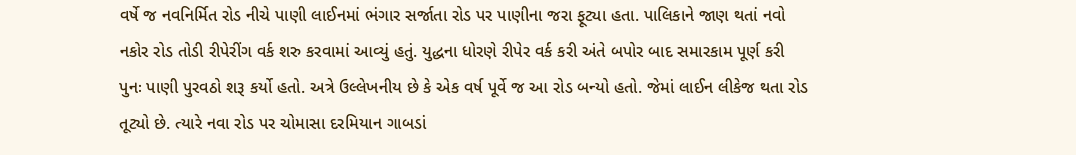વર્ષે જ નવનિર્મિત રોડ નીચે પાણી લાઈનમાં ભંગાર સર્જાતા રોડ પર પાણીના જરા ફૂટ્યા હતા. પાલિકાને જાણ થતાં નવો નકોર રોડ તોડી રીપેરીંગ વર્ક શરુ કરવામાં આવ્યું હતું. યુદ્ધના ધોરણે રીપેર વર્ક કરી અંતે બપોર બાદ સમારકામ પૂર્ણ કરી પુનઃ પાણી પુરવઠો શરૂ કર્યો હતો. અત્રે ઉલ્લેખનીય છે કે એક વર્ષ પૂર્વે જ આ રોડ બન્યો હતો. જેમાં લાઈન લીકેજ થતા રોડ તૂટ્યો છે. ત્યારે નવા રોડ પર ચોમાસા દરમિયાન ગાબડાં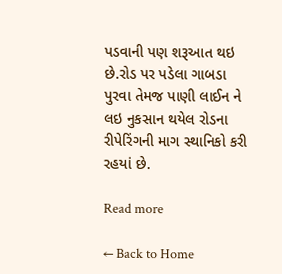પડવાની પણ શરૂઆત થઇ છે.રોડ પર પડેલા ગાબડા પુરવા તેમજ પાણી લાઈન ને લઇ નુકસાન થયેલ રોડના રીપેરિંગની માગ સ્થાનિકો કરી રહયાં છે.

Read more

← Back to Home